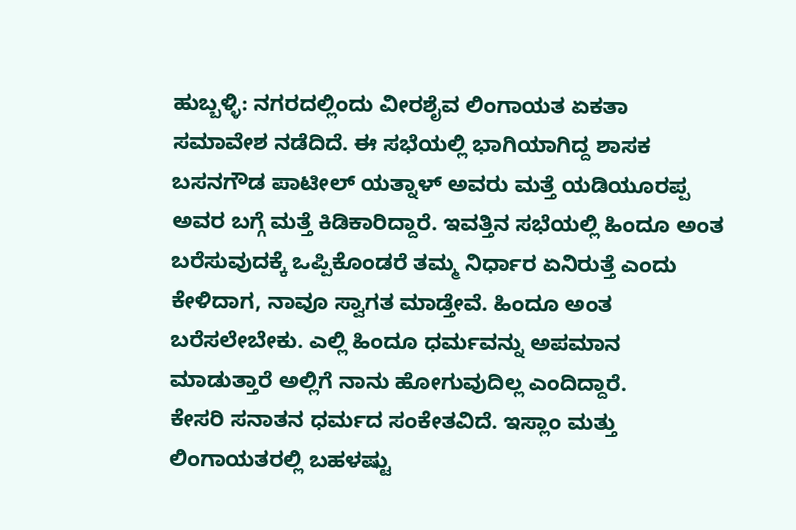ಹುಬ್ಬಳ್ಳಿ: ನಗರದಲ್ಲಿಂದು ವೀರಶೈವ ಲಿಂಗಾಯತ ಏಕತಾ ಸಮಾವೇಶ ನಡೆದಿದೆ. ಈ ಸಭೆಯಲ್ಲಿ ಭಾಗಿಯಾಗಿದ್ದ ಶಾಸಕ ಬಸನಗೌಡ ಪಾಟೀಲ್ ಯತ್ನಾಳ್ ಅವರು ಮತ್ತೆ ಯಡಿಯೂರಪ್ಪ ಅವರ ಬಗ್ಗೆ ಮತ್ತೆ ಕಿಡಿಕಾರಿದ್ದಾರೆ. ಇವತ್ತಿನ ಸಭೆಯಲ್ಲಿ ಹಿಂದೂ ಅಂತ ಬರೆಸುವುದಕ್ಕೆ ಒಪ್ಪಿಕೊಂಡರೆ ತಮ್ಮ ನಿರ್ಧಾರ ಏನಿರುತ್ತೆ ಎಂದು ಕೇಳಿದಾಗ, ನಾವೂ ಸ್ವಾಗತ ಮಾಡ್ತೇವೆ. ಹಿಂದೂ ಅಂತ ಬರೆಸಲೇಬೇಕು. ಎಲ್ಲಿ ಹಿಂದೂ ಧರ್ಮವನ್ನು ಅಪಮಾನ ಮಾಡುತ್ತಾರೆ ಅಲ್ಲಿಗೆ ನಾನು ಹೋಗುವುದಿಲ್ಲ ಎಂದಿದ್ದಾರೆ.
ಕೇಸರಿ ಸನಾತನ ಧರ್ಮದ ಸಂಕೇತವಿದೆ. ಇಸ್ಲಾಂ ಮತ್ತು ಲಿಂಗಾಯತರಲ್ಲಿ ಬಹಳಷ್ಟು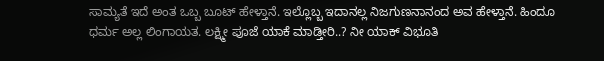ಸಾಮ್ಯತೆ ಇದೆ ಅಂತ ಒಬ್ಬ ಬೂಟ್ ಹೇಳ್ತಾನೆ. ಇಲ್ಲೊಬ್ಬ ಇದಾನಲ್ಲ ನಿಜಗುಣನಾನಂದ ಅವ ಹೇಳ್ತಾನೆ. ಹಿಂದೂ ಧರ್ಮ ಅಲ್ಲ ಲಿಂಗಾಯತ. ಲಕ್ಷ್ಮೀ ಪೂಜೆ ಯಾಕೆ ಮಾಡ್ತೀರಿ..? ನೀ ಯಾಕ್ ವಿಭೂತಿ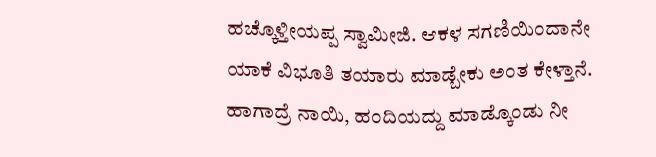ಹಚ್ಕೊಳ್ತೀಯಪ್ಪ ಸ್ವಾಮೀಜಿ. ಆಕಳ ಸಗಣಿಯಿಂದಾನೇ ಯಾಕೆ ವಿಭೂತಿ ತಯಾರು ಮಾಡ್ಬೇಕು ಅಂತ ಕೇಳ್ತಾನೆ. ಹಾಗಾದ್ರೆ ನಾಯಿ, ಹಂದಿಯದ್ದು ಮಾಡ್ಕೊಂಡು ನೀ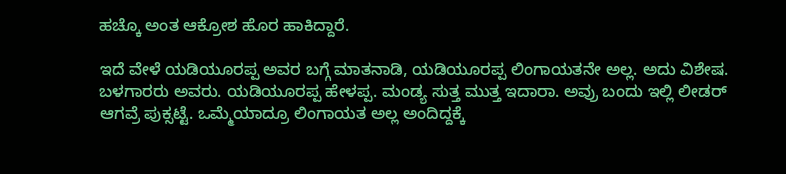ಹಚ್ಕೊ ಅಂತ ಆಕ್ರೋಶ ಹೊರ ಹಾಕಿದ್ದಾರೆ.

ಇದೆ ವೇಳೆ ಯಡಿಯೂರಪ್ಪ ಅವರ ಬಗ್ಗೆ ಮಾತನಾಡಿ, ಯಡಿಯೂರಪ್ಪ ಲಿಂಗಾಯತನೇ ಅಲ್ಲ. ಅದು ವಿಶೇಷ. ಬಳಗಾರರು ಅವರು. ಯಡಿಯೂರಪ್ಪ ಹೇಳಪ್ಪ. ಮಂಡ್ಯ ಸುತ್ತ ಮುತ್ತ ಇದಾರಾ. ಅವ್ರು ಬಂದು ಇಲ್ಲಿ ಲೀಡರ್ ಆಗವ್ರೆ ಪುಕ್ಸಟ್ಟೆ. ಒಮ್ಮೆಯಾದ್ರೂ ಲಿಂಗಾಯತ ಅಲ್ಲ ಅಂದಿದ್ದಕ್ಕೆ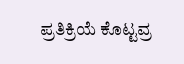ಪ್ರತಿಕ್ರಿಯೆ ಕೊಟ್ಟವ್ರ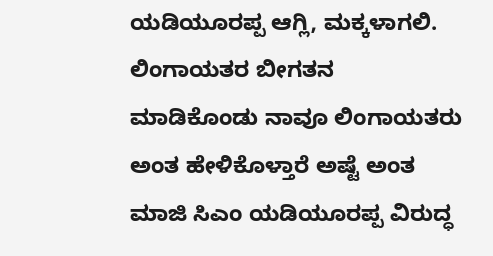ಯಡಿಯೂರಪ್ಪ ಆಗ್ಲಿ, ಮಕ್ಕಳಾಗಲಿ. ಲಿಂಗಾಯತರ ಬೀಗತನ ಮಾಡಿಕೊಂಡು ನಾವೂ ಲಿಂಗಾಯತರು ಅಂತ ಹೇಳಿಕೊಳ್ತಾರೆ ಅಷ್ಟೆ ಅಂತ ಮಾಜಿ ಸಿಎಂ ಯಡಿಯೂರಪ್ಪ ವಿರುದ್ಧ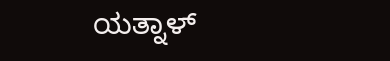ಯತ್ನಾಳ್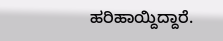ಹರಿಹಾಯ್ದಿದ್ದಾರೆ.